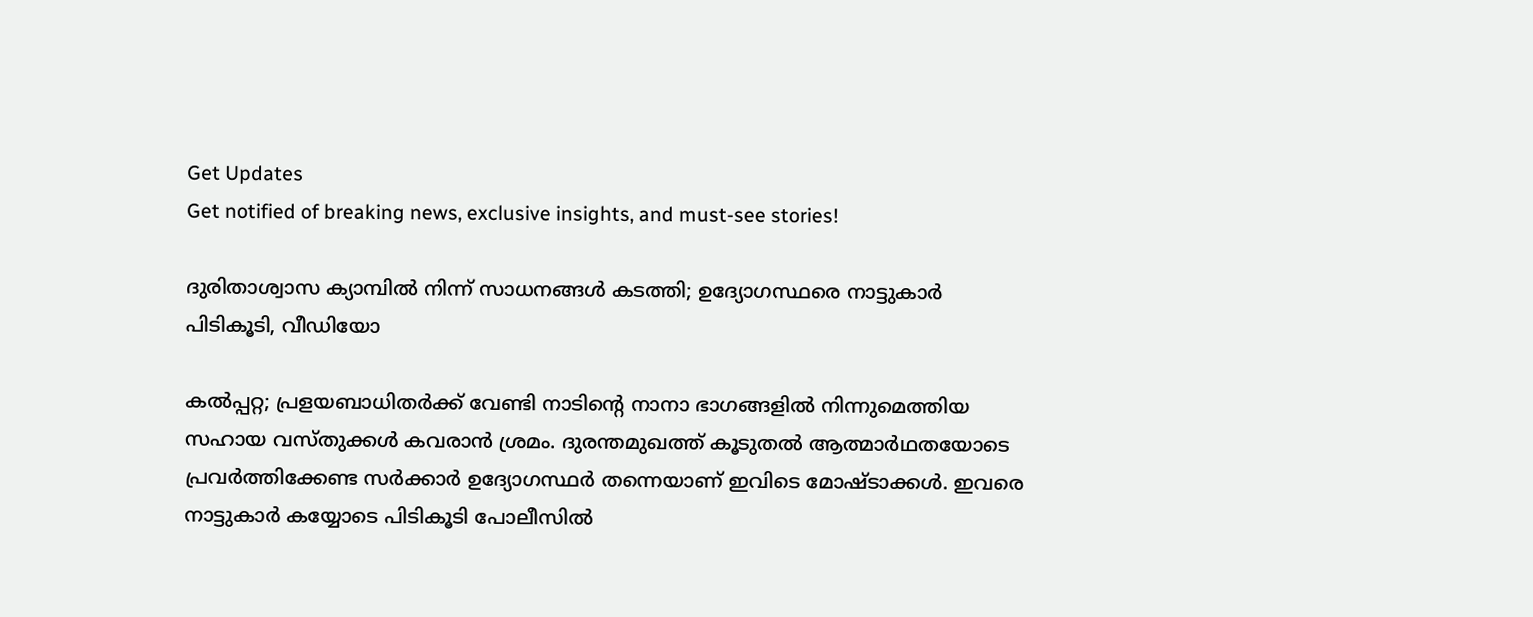Get Updates
Get notified of breaking news, exclusive insights, and must-see stories!

ദുരിതാശ്വാസ ക്യാമ്പില്‍ നിന്ന് സാധനങ്ങള്‍ കടത്തി; ഉദ്യോഗസ്ഥരെ നാട്ടുകാര്‍ പിടികൂടി, വീഡിയോ

കല്‍പ്പറ്റ; പ്രളയബാധിതര്‍ക്ക് വേണ്ടി നാടിന്റെ നാനാ ഭാഗങ്ങളില്‍ നിന്നുമെത്തിയ സഹായ വസ്തുക്കള്‍ കവരാന്‍ ശ്രമം. ദുരന്തമുഖത്ത് കൂടുതല്‍ ആത്മാര്‍ഥതയോടെ പ്രവര്‍ത്തിക്കേണ്ട സര്‍ക്കാര്‍ ഉദ്യോഗസ്ഥര്‍ തന്നെയാണ് ഇവിടെ മോഷ്ടാക്കള്‍. ഇവരെ നാട്ടുകാര്‍ കയ്യോടെ പിടികൂടി പോലീസില്‍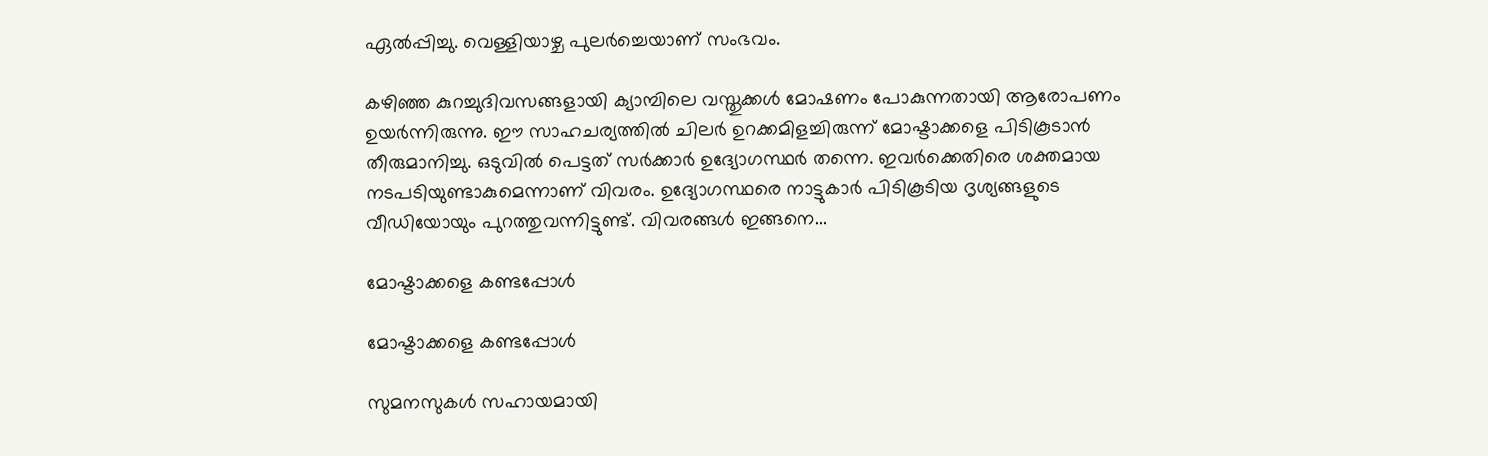ഏല്‍പ്പിച്ചു. വെള്ളിയാഴ്ച പുലര്‍ച്ചെയാണ് സംഭവം.

കഴിഞ്ഞ കുറച്ചുദിവസങ്ങളായി ക്യാമ്പിലെ വസ്തുക്കള്‍ മോഷണം പോകുന്നതായി ആരോപണം ഉയര്‍ന്നിരുന്നു. ഈ സാഹചര്യത്തില്‍ ചിലര്‍ ഉറക്കമിളച്ചിരുന്ന് മോഷ്ടാക്കളെ പിടികൂടാന്‍ തീരുമാനിച്ചു. ഒടുവില്‍ പെട്ടത് സര്‍ക്കാര്‍ ഉദ്യോഗസ്ഥര്‍ തന്നെ. ഇവര്‍ക്കെതിരെ ശക്തമായ നടപടിയുണ്ടാകുമെന്നാണ് വിവരം. ഉദ്യോഗസ്ഥരെ നാട്ടുകാര്‍ പിടികൂടിയ ദൃശ്യങ്ങളുടെ വീഡിയോയും പുറത്തുവന്നിട്ടുണ്ട്. വിവരങ്ങള്‍ ഇങ്ങനെ...

മോഷ്ടാക്കളെ കണ്ടപ്പോള്‍

മോഷ്ടാക്കളെ കണ്ടപ്പോള്‍

സുമനസുകള്‍ സഹായമായി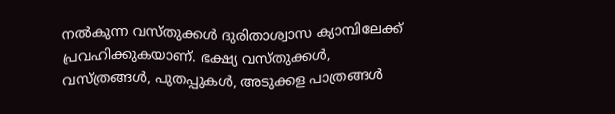നല്‍കുന്ന വസ്തുക്കള്‍ ദുരിതാശ്വാസ ക്യാമ്പിലേക്ക് പ്രവഹിക്കുകയാണ്. ഭക്ഷ്യ വസ്തുക്കള്‍, വസ്ത്രങ്ങള്‍, പുതപ്പുകള്‍, അടുക്കള പാത്രങ്ങള്‍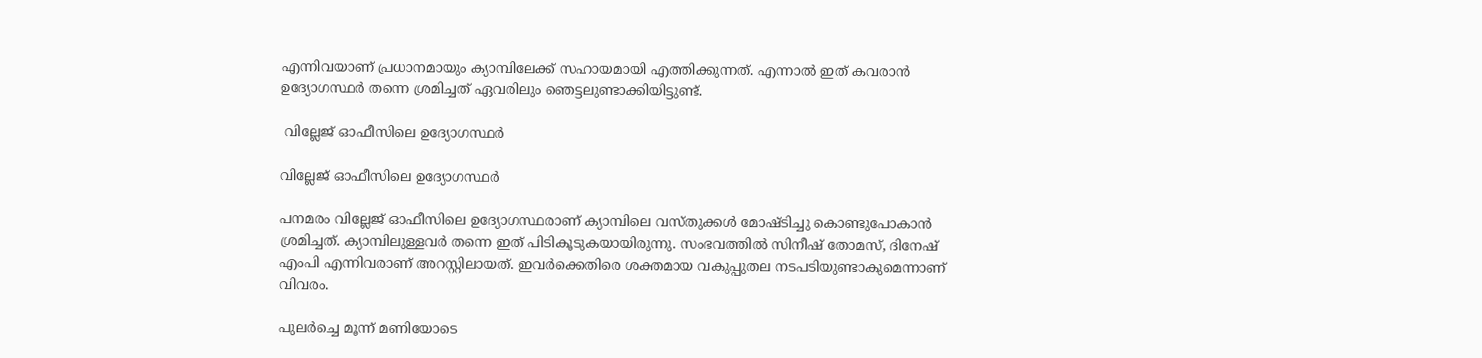എന്നിവയാണ് പ്രധാനമായും ക്യാമ്പിലേക്ക് സഹായമായി എത്തിക്കുന്നത്. എന്നാല്‍ ഇത് കവരാന്‍ ഉദ്യോഗസ്ഥര്‍ തന്നെ ശ്രമിച്ചത് ഏവരിലും ഞെട്ടലുണ്ടാക്കിയിട്ടുണ്ട്.

 വില്ലേജ് ഓഫീസിലെ ഉദ്യോഗസ്ഥര്‍

വില്ലേജ് ഓഫീസിലെ ഉദ്യോഗസ്ഥര്‍

പനമരം വില്ലേജ് ഓഫീസിലെ ഉദ്യോഗസ്ഥരാണ് ക്യാമ്പിലെ വസ്തുക്കള്‍ മോഷ്ടിച്ചു കൊണ്ടുപോകാന്‍ ശ്രമിച്ചത്. ക്യാമ്പിലുള്ളവര്‍ തന്നെ ഇത് പിടികൂടുകയായിരുന്നു. സംഭവത്തില്‍ സിനീഷ് തോമസ്, ദിനേഷ് എംപി എന്നിവരാണ് അറസ്റ്റിലായത്. ഇവര്‍ക്കെതിരെ ശക്തമായ വകുപ്പുതല നടപടിയുണ്ടാകുമെന്നാണ് വിവരം.

പുലര്‍ച്ചെ മൂന്ന് മണിയോടെ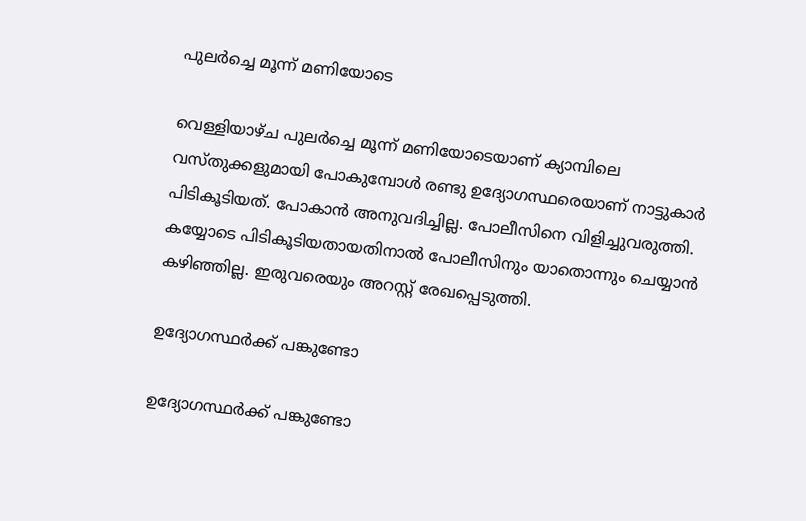പുലര്‍ച്ചെ മൂന്ന് മണിയോടെ

വെള്ളിയാഴ്ച പുലര്‍ച്ചെ മൂന്ന് മണിയോടെയാണ് ക്യാമ്പിലെ വസ്തുക്കളുമായി പോകുമ്പോള്‍ രണ്ടു ഉദ്യോഗസ്ഥരെയാണ് നാട്ടുകാര്‍ പിടികൂടിയത്. പോകാന്‍ അനുവദിച്ചില്ല. പോലീസിനെ വിളിച്ചുവരുത്തി. കയ്യോടെ പിടികൂടിയതായതിനാല്‍ പോലീസിനും യാതൊന്നും ചെയ്യാന്‍ കഴിഞ്ഞില്ല. ഇരുവരെയും അറസ്റ്റ് രേഖപ്പെടുത്തി.

ഉദ്യോഗസ്ഥര്‍ക്ക് പങ്കുണ്ടോ

ഉദ്യോഗസ്ഥര്‍ക്ക് പങ്കുണ്ടോ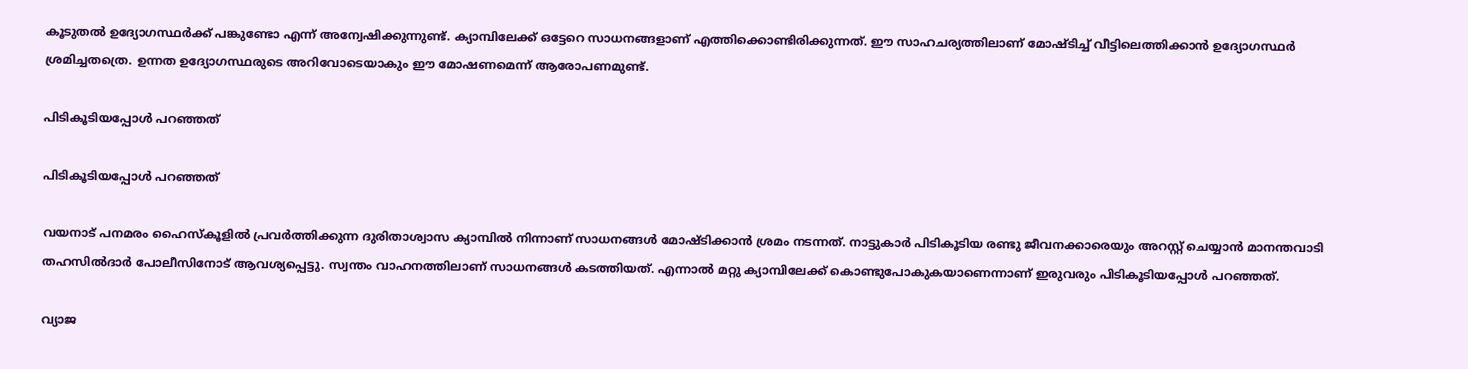കൂടുതല്‍ ഉദ്യോഗസ്ഥര്‍ക്ക് പങ്കുണ്ടോ എന്ന് അന്വേഷിക്കുന്നുണ്ട്. ക്യാമ്പിലേക്ക് ഒട്ടേറെ സാധനങ്ങളാണ് എത്തിക്കൊണ്ടിരിക്കുന്നത്. ഈ സാഹചര്യത്തിലാണ് മോഷ്ടിച്ച് വീട്ടിലെത്തിക്കാന്‍ ഉദ്യോഗസ്ഥര്‍ ശ്രമിച്ചതത്രെ. ഉന്നത ഉദ്യോഗസ്ഥരുടെ അറിവോടെയാകും ഈ മോഷണമെന്ന് ആരോപണമുണ്ട്.

പിടികൂടിയപ്പോള്‍ പറഞ്ഞത്

പിടികൂടിയപ്പോള്‍ പറഞ്ഞത്

വയനാട് പനമരം ഹൈസ്‌കൂളില്‍ പ്രവര്‍ത്തിക്കുന്ന ദുരിതാശ്വാസ ക്യാമ്പില്‍ നിന്നാണ് സാധനങ്ങള്‍ മോഷ്ടിക്കാന്‍ ശ്രമം നടന്നത്. നാട്ടുകാര്‍ പിടികൂടിയ രണ്ടു ജീവനക്കാരെയും അറസ്റ്റ് ചെയ്യാന്‍ മാനന്തവാടി തഹസില്‍ദാര്‍ പോലീസിനോട് ആവശ്യപ്പെട്ടു. സ്വന്തം വാഹനത്തിലാണ് സാധനങ്ങള്‍ കടത്തിയത്. എന്നാല്‍ മറ്റു ക്യാമ്പിലേക്ക് കൊണ്ടുപോകുകയാണെന്നാണ് ഇരുവരും പിടികൂടിയപ്പോള്‍ പറഞ്ഞത്.

വ്യാജ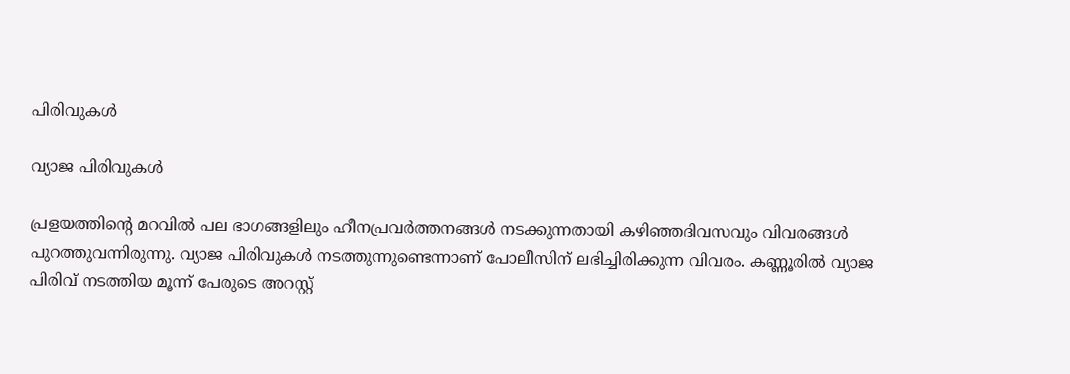പിരിവുകള്‍

വ്യാജ പിരിവുകള്‍

പ്രളയത്തിന്റെ മറവില്‍ പല ഭാഗങ്ങളിലും ഹീനപ്രവര്‍ത്തനങ്ങള്‍ നടക്കുന്നതായി കഴിഞ്ഞദിവസവും വിവരങ്ങള്‍ പുറത്തുവന്നിരുന്നു. വ്യാജ പിരിവുകള്‍ നടത്തുന്നുണ്ടെന്നാണ് പോലീസിന് ലഭിച്ചിരിക്കുന്ന വിവരം. കണ്ണൂരില്‍ വ്യാജ പിരിവ് നടത്തിയ മൂന്ന് പേരുടെ അറസ്റ്റ്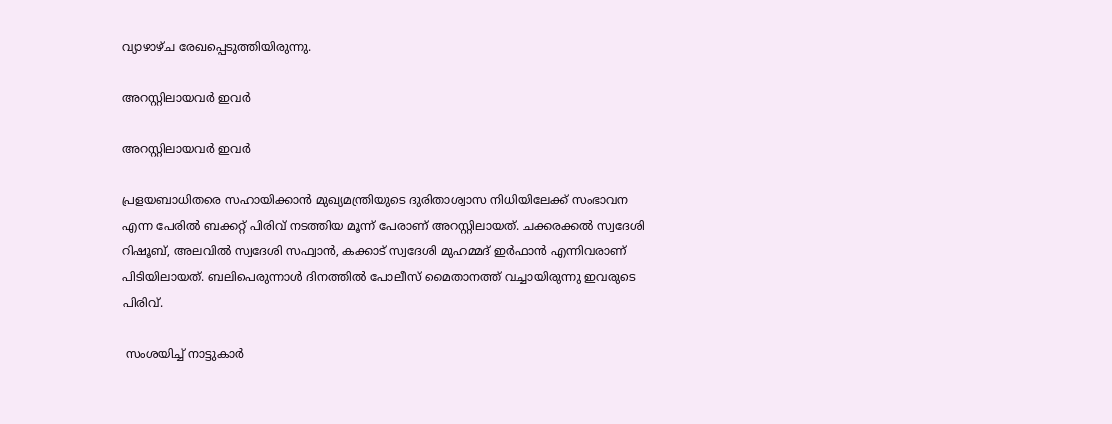വ്യാഴാഴ്ച രേഖപ്പെടുത്തിയിരുന്നു.

അറസ്റ്റിലായവര്‍ ഇവര്‍

അറസ്റ്റിലായവര്‍ ഇവര്‍

പ്രളയബാധിതരെ സഹായിക്കാന്‍ മുഖ്യമന്ത്രിയുടെ ദുരിതാശ്വാസ നിധിയിലേക്ക് സംഭാവന എന്ന പേരില്‍ ബക്കറ്റ് പിരിവ് നടത്തിയ മൂന്ന് പേരാണ് അറസ്റ്റിലായത്. ചക്കരക്കല്‍ സ്വദേശി റിഷൂബ്, അലവില്‍ സ്വദേശി സഫ്വാന്‍, കക്കാട് സ്വദേശി മുഹമ്മദ് ഇര്‍ഫാന്‍ എന്നിവരാണ് പിടിയിലായത്. ബലിപെരുന്നാള്‍ ദിനത്തില്‍ പോലീസ് മൈതാനത്ത് വച്ചായിരുന്നു ഇവരുടെ പിരിവ്.

 സംശയിച്ച് നാട്ടുകാര്‍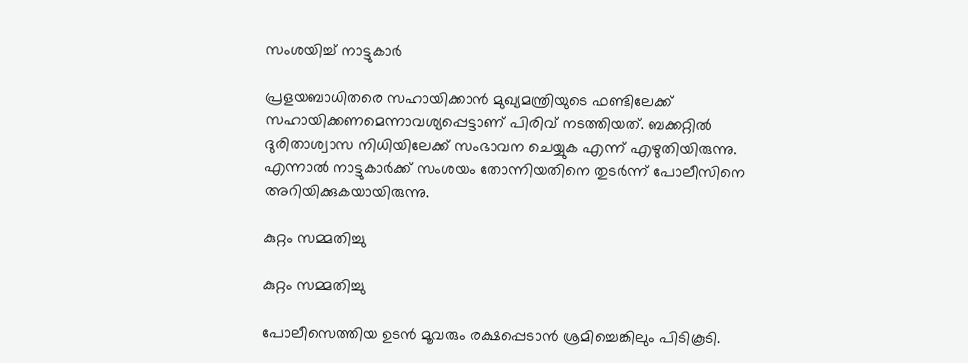സംശയിച്ച് നാട്ടുകാര്‍

പ്രളയബാധിതരെ സഹായിക്കാന്‍ മുഖ്യമന്ത്രിയുടെ ഫണ്ടിലേക്ക് സഹായിക്കണമെന്നാവശ്യപ്പെട്ടാണ് പിരിവ് നടത്തിയത്. ബക്കറ്റില്‍ ദുരിതാശ്വാസ നിധിയിലേക്ക് സംഭാവന ചെയ്യുക എന്ന് എഴുതിയിരുന്നു. എന്നാല്‍ നാട്ടുകാര്‍ക്ക് സംശയം തോന്നിയതിനെ തുടര്‍ന്ന് പോലീസിനെ അറിയിക്കുകയായിരുന്നു.

കുറ്റം സമ്മതിച്ചു

കുറ്റം സമ്മതിച്ചു

പോലീസെത്തിയ ഉടന്‍ മൂവരും രക്ഷപ്പെടാന്‍ ശ്രമിച്ചെങ്കിലും പിടികൂടി.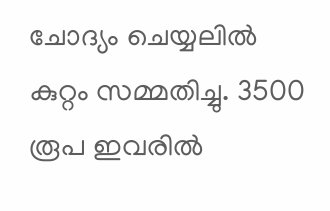ചോദ്യം ചെയ്യലില്‍ കുറ്റം സമ്മതിച്ചു. 3500 രൂപ ഇവരില്‍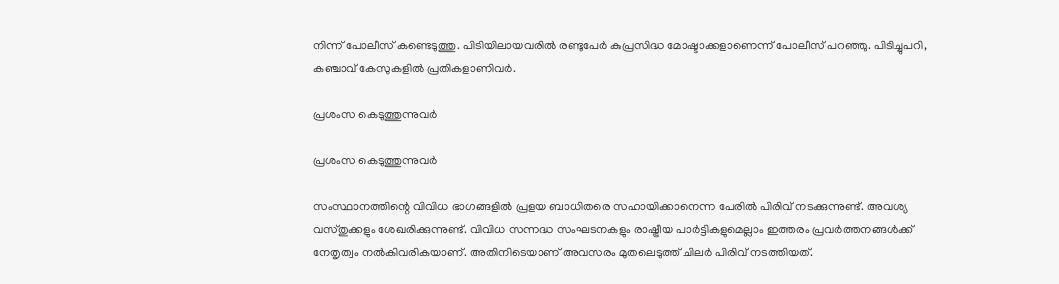നിന്ന് പോലീസ് കണ്ടെടുത്തു. പിടിയിലായവരില്‍ രണ്ടുപേര്‍ കുപ്രസിദ്ധ മോഷ്ടാക്കളാണെന്ന് പോലീസ് പറഞ്ഞു. പിടിച്ചുപറി, കഞ്ചാവ് കേസുകളില്‍ പ്രതികളാണിവര്‍.

പ്രശംസ കെടുത്തുന്നുവര്‍

പ്രശംസ കെടുത്തുന്നുവര്‍

സംസ്ഥാനത്തിന്റെ വിവിധ ഭാഗങ്ങളില്‍ പ്രളയ ബാധിതരെ സഹായിക്കാനെന്ന പേരില്‍ പിരിവ് നടക്കുന്നുണ്ട്. അവശ്യ വസ്തുക്കളും ശേഖരിക്കുന്നുണ്ട്. വിവിധ സന്നദ്ധ സംഘടനകളും രാഷ്ട്രീയ പാര്‍ട്ടികളുമെല്ലാം ഇത്തരം പ്രവര്‍ത്തനങ്ങള്‍ക്ക് നേതൃത്വം നല്‍കിവരികയാണ്. അതിനിടെയാണ് അവസരം മുതലെടുത്ത് ചിലര്‍ പിരിവ് നടത്തിയത്.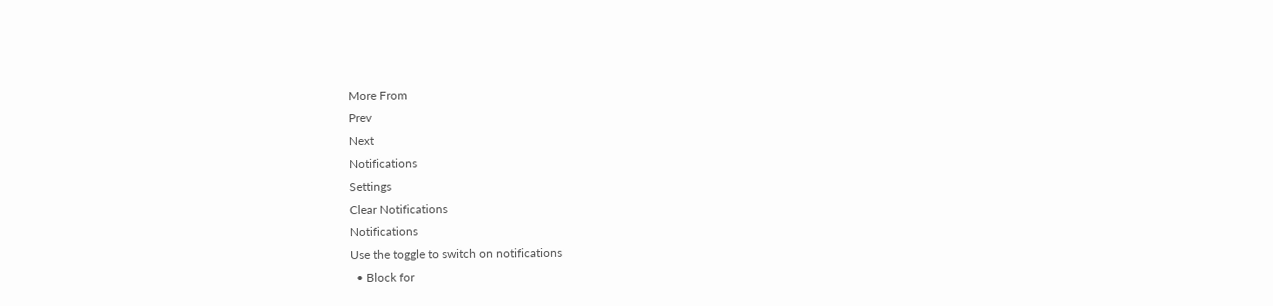More From
Prev
Next
Notifications
Settings
Clear Notifications
Notifications
Use the toggle to switch on notifications
  • Block for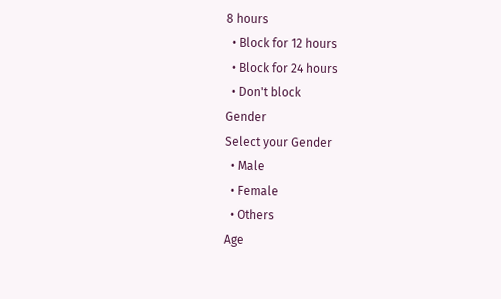8 hours
  • Block for 12 hours
  • Block for 24 hours
  • Don't block
Gender
Select your Gender
  • Male
  • Female
  • Others
Age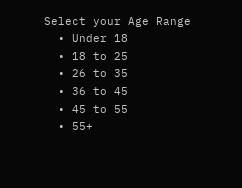Select your Age Range
  • Under 18
  • 18 to 25
  • 26 to 35
  • 36 to 45
  • 45 to 55
  • 55+